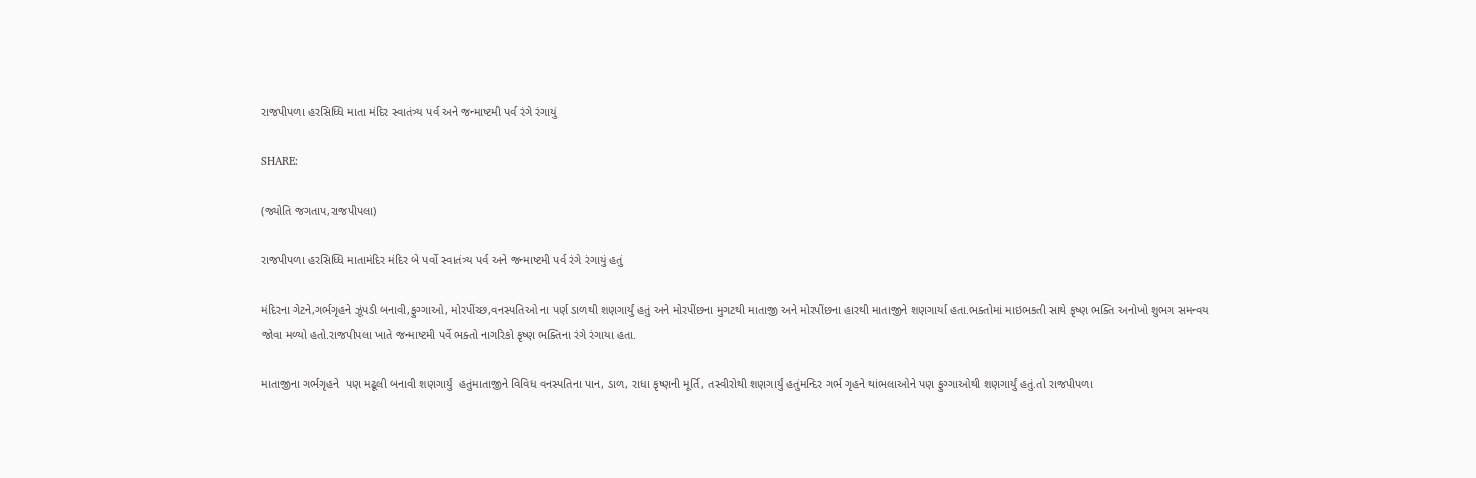રાજપીપળા હરસિધ્ધિ માતા મંદિર સ્વાતંત્ર્ય પર્વ અને જન્માષ્ટમી પર્વ રંગે રંગાયું

SHARE:

(જ્યોતિ જગતાપ,રાજપીપલા)

રાજપીપળા હરસિધ્ધિ માતામંદિર મંદિર બે પર્વો સ્વાતંત્ર્ય પર્વ અને જન્માષ્ટમી પર્વ રંગે રંગાયું હતું

મંદિરના ગેટને,ગર્ભગૃહને ઝૂંપડી બનાવી,ફુગ્ગાઓ, મોરપીંચ્છ,વનસ્પતિઓ ના પર્ણ ડાળથી શણગાર્યું હતું અને મોરપીંછના મુગટથી માતાજી અને મોરપીંછના હારથી માતાજીને શણગાર્યા હતા.ભક્તોમાં માઇભકતી સાથે કૃષ્ણ ભક્તિ અનોખો શુભગ સમન્વય જોવા મળ્યો હતો.રાજપીપલા ખાતે જન્માષ્ટમી પર્વે ભક્તો નાગરિકો કૃષ્ણ ભક્તિના રંગે રંગાયા હતા.

માતાજીના ગર્ભગૃહને  પણ મઢૂલી બનાવી શણગાર્યું  હતુંમાતાજીને વિવિધ વનસ્પતિના પાન, ડાળ, રાધા કૃષ્ણની મૂર્તિ, તસ્વીરોથી શણગાર્યું હતુંમન્દિર ગર્ભ ગૃહને થાંભલાઓને પણ ફુગ્ગાઓથી શણગાર્યું હતું.તો રાજપીપળા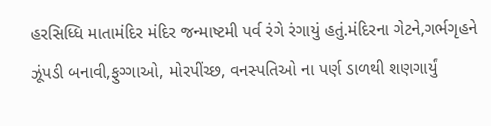હરસિધ્ધિ માતામંદિર મંદિર જન્માષ્ટમી પર્વ રંગે રંગાયું હતું.મંદિરના ગેટને,ગર્ભગૃહને ઝૂંપડી બનાવી,ફુગ્ગાઓ, મોરપીંચ્છ, વનસ્પતિઓ ના પર્ણ ડાળથી શણગાર્યું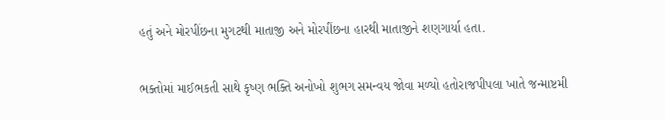હતું અને મોરપીંછના મુગટથી માતાજી અને મોરપીંછના હારથી માતાજીને શણગાર્યા હતા.

ભક્તોમાં માઈભકતી સાથે કૃષ્ણ ભક્તિ અનોખો શુભગ સમન્વય જોવા મળ્યો હતોરાજપીપલા ખાતે જન્માષ્ટમી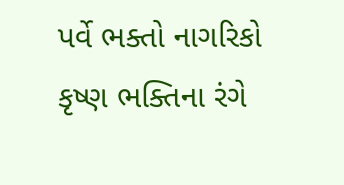પર્વે ભક્તો નાગરિકો કૃષ્ણ ભક્તિના રંગે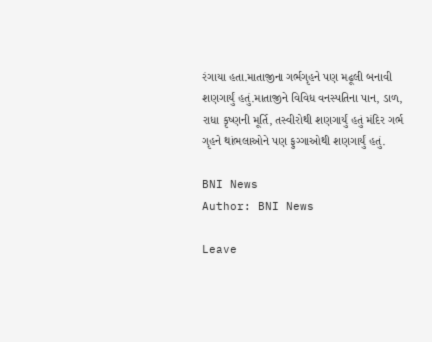રંગાયા હતા.માતાજીના ગર્ભગૃહને પણ મઢૂલી બનાવી શણગાર્યું હતું.માતાજીને વિવિધ વનસ્પતિના પાન, ડાળ, રાધા કૃષ્ણની મૂર્તિ, તસ્વીરોથી શણગાર્યું હતું મંદિર ગર્ભ ગૃહને થાંભલાઓને પણ ફુગ્ગાઓથી શણગાર્યું હતું.

BNI News
Author: BNI News

Leave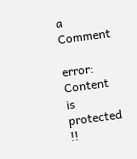a Comment

error: Content is protected !!